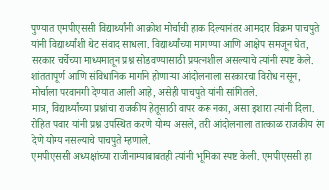पुण्यात एमपीएससी विद्यार्थ्यांनी आक्रोश मोर्चाची हाक दिल्यानंतर आमदार विक्रम पाचपुते यांनी विद्यार्थ्यांशी थेट संवाद साधला. विद्यार्थ्यांच्या मागण्या आणि आक्षेप समजून घेत, सरकार चर्चेच्या माध्यमातून प्रश्न सोडवण्यासाठी प्रयत्नशील असल्याचे त्यांनी स्पष्ट केले.
शांततापूर्ण आणि संविधानिक मार्गाने होणाऱ्या आंदोलनाला सरकारचा विरोध नसून, मोर्चाला परवानगी देण्यात आली आहे, असेही पाचपुते यांनी सांगितले.
मात्र, विद्यार्थ्यांच्या प्रश्नांचा राजकीय हेतूसाठी वापर करू नका, असा इशारा त्यांनी दिला. रोहित पवार यांनी प्रश्न उपस्थित करणे योग्य असले, तरी आंदोलनाला तात्काळ राजकीय रंग देणे योग्य नसल्याचे पाचपुते म्हणाले.
एमपीएससी अध्यक्षांच्या राजीनाम्याबाबतही त्यांनी भूमिका स्पष्ट केली. एमपीएससी हा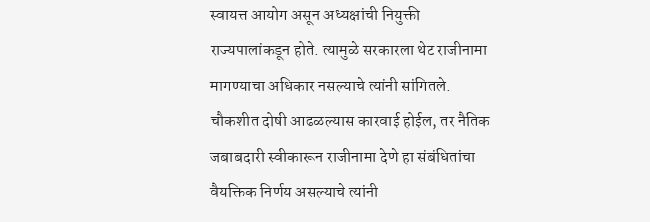स्वायत्त आयोग असून अध्यक्षांची नियुक्ती राज्यपालांकडून होते. त्यामुळे सरकारला थेट राजीनामा मागण्याचा अधिकार नसल्याचे त्यांनी सांगितले.
चौकशीत दोषी आढळल्यास कारवाई होईल, तर नैतिक जबाबदारी स्वीकारून राजीनामा देणे हा संबंधितांचा वैयक्तिक निर्णय असल्याचे त्यांनी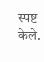स्पष्ट केले.